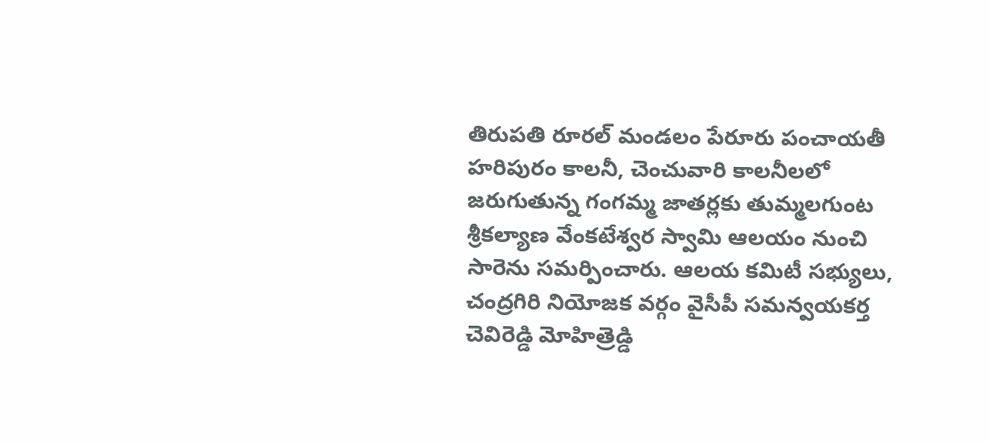తిరుపతి రూరల్ మండలం పేరూరు పంచాయతీ హరిపురం కాలనీ, చెంచువారి కాలనీలలో జరుగుతున్న గంగమ్మ జాతర్లకు తుమ్మలగుంట శ్రీకల్యాణ వేంకటేశ్వర స్వామి ఆలయం నుంచి సారెను సమర్పించారు. ఆలయ కమిటీ సభ్యులు, చంద్రగిరి నియోజక వర్గం వైసీపీ సమన్వయకర్త చెవిరెడ్డి మోహిత్రెడ్డి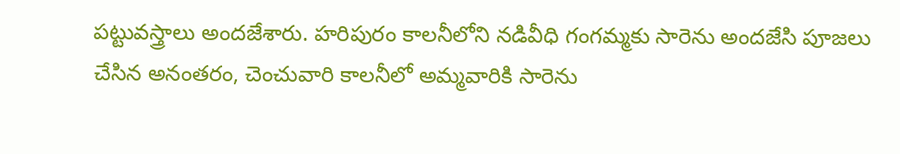పట్టువస్త్రాలు అందజేశారు. హరిపురం కాలనీలోని నడివీధి గంగమ్మకు సారెను అందజేసి పూజలు చేసిన అనంతరం, చెంచువారి కాలనీలో అమ్మవారికి సారెను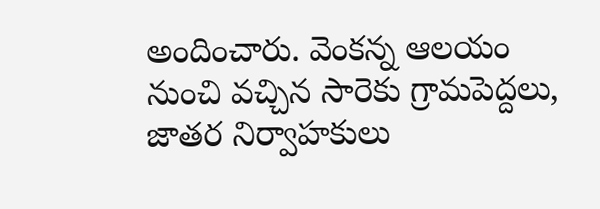అందించారు. వెంకన్న ఆలయం నుంచి వచ్చిన సారెకు గ్రామపెద్దలు, జాతర నిర్వాహకులు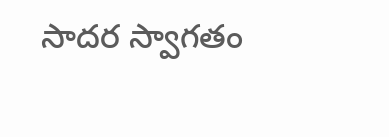సాదర స్వాగతం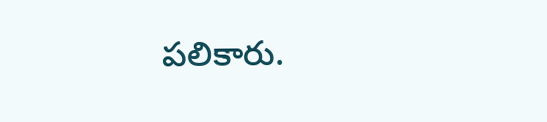పలికారు.